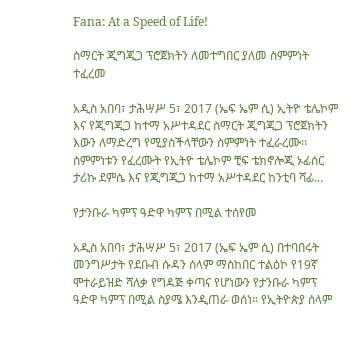Fana: At a Speed of Life!

ስማርት ጂግጂጋ ፕሮጀክትን ለመተግበር ያለመ ስምምነት ተፈረመ

አዲስ አበባ፣ ታሕሣሥ 5፣ 2017 (ኤፍ ኤም ሲ) ኢትዮ ቴሌኮም እና የጂግጂጋ ከተማ አሥተዳደር ስማርት ጂግጂጋ ፕሮጀክትን እውን ለማድረግ የሚያስችላቸውን ስምምነት ተፈራረሙ፡፡ ስምምነቱን የፈረሙት የኢትዮ ቴሌኮም ቺፍ ቴክኖሎጂ ኦፊሰር ታሪኩ ደምሴ እና የጂግጂጋ ከተማ አሥተዳደር ከንቲባ ሻፊ…

የታንቡራ ካምፕ ዓድዋ ካምፕ በሚል ተሰየመ

አዲስ አበባ፣ ታሕሣሥ 5፣ 2017 (ኤፍ ኤም ሲ) በተባበሩት መንግሥታት የደቡብ ሱዳን ሰላም ማስከበር ተልዕኮ የ19ኛ ሞተራይዝድ ሻለቃ የግዳጅ ቀጣና የሆነውን የታንቡራ ካምፕ ዓድዋ ካምፕ በሚል ስያሜ እንዲጠራ ወሰነ። የኢትዮጵያ ሰላም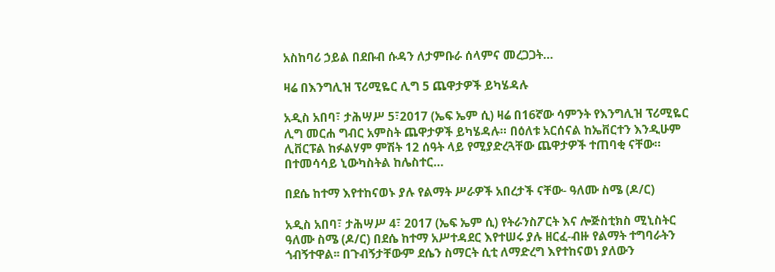አስከባሪ ኃይል በደቡብ ሱዳን ለታምቡራ ሰላምና መረጋጋት…

ዛሬ በእንግሊዝ ፕሪሚዬር ሊግ 5 ጨዋታዎች ይካሄዳሉ

አዲስ አበባ፣ ታሕሣሥ 5፣2017 (ኤፍ ኤም ሲ) ዛሬ በ16ኛው ሳምንት የእንግሊዝ ፕሪሚዬር ሊግ መርሐ ግብር አምስት ጨዋታዎች ይካሄዳሉ። በዕለቱ አርሰናል ከኤቨርተን እንዲሁም ሊቨርፑል ከፉልሃም ምሽት 12 ሰዓት ላይ የሚያድረጓቸው ጨዋታዎች ተጠባቂ ናቸው። በተመሳሳይ ኒውካስትል ከሌስተር…

በደሴ ከተማ እየተከናወኑ ያሉ የልማት ሥራዎች አበረታች ናቸው- ዓለሙ ስሜ (ዶ/ር)

አዲስ አበባ፣ ታሕሣሥ 4፣ 2017 (ኤፍ ኤም ሲ) የትራንስፖርት እና ሎጅስቲክስ ሚኒስትር ዓለሙ ስሜ (ዶ/ር) በደሴ ከተማ አሥተዳደር እየተሠሩ ያሉ ዘርፈ-ብዙ የልማት ተግባራትን ጎብኝተዋል፡፡ በጉብኝታቸውም ደሴን ስማርት ሲቲ ለማድረግ እየተከናወነ ያለውን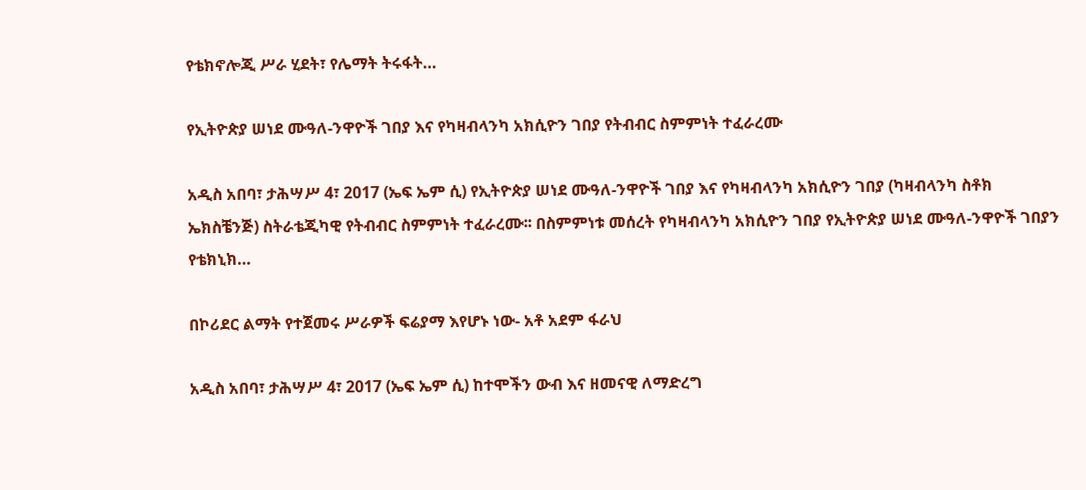የቴክኖሎጂ ሥራ ሂደት፣ የሌማት ትሩፋት…

የኢትዮጵያ ሠነደ ሙዓለ-ንዋዮች ገበያ እና የካዛብላንካ አክሲዮን ገበያ የትብብር ስምምነት ተፈራረሙ

አዲስ አበባ፣ ታሕሣሥ 4፣ 2017 (ኤፍ ኤም ሲ) የኢትዮጵያ ሠነደ ሙዓለ-ንዋዮች ገበያ እና የካዛብላንካ አክሲዮን ገበያ (ካዛብላንካ ስቶክ ኤክስቼንጅ) ስትራቴጂካዊ የትብብር ስምምነት ተፈራረሙ፡፡ በስምምነቱ መሰረት የካዛብላንካ አክሲዮን ገበያ የኢትዮጵያ ሠነደ ሙዓለ-ንዋዮች ገበያን የቴክኒክ…

በኮሪደር ልማት የተጀመሩ ሥራዎች ፍሬያማ እየሆኑ ነው- አቶ አደም ፋራህ

አዲስ አበባ፣ ታሕሣሥ 4፣ 2017 (ኤፍ ኤም ሲ) ከተሞችን ውብ እና ዘመናዊ ለማድረግ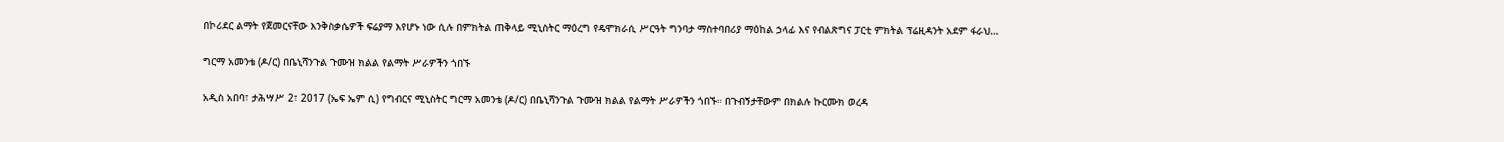በኮሪደር ልማት የጀመርናቸው እንቅስቃሴዎች ፍሬያማ እየሆኑ ነው ሲሉ በምክትል ጠቅላይ ሚኒስትር ማዕረግ የዴሞክራሲ ሥርዓት ግንባታ ማስተባበሪያ ማዕከል ኃላፊ እና የብልጽግና ፓርቲ ምክትል ፕሬዚዳንት አደም ፋራህ…

ግርማ አመንቴ (ዶ/ር) በቤኒሻንጉል ጉሙዝ ክልል የልማት ሥራዎችን ጎበኙ

አዲስ አበባ፣ ታሕሣሥ 2፣ 2017 (ኤፍ ኤም ሲ) የግብርና ሚኒስትር ግርማ አመንቴ (ዶ/ር) በቤኒሻንጉል ጉሙዝ ክልል የልማት ሥራዎችን ጎበኙ። በጉብኝታቸውም በክልሉ ኩርሙክ ወረዳ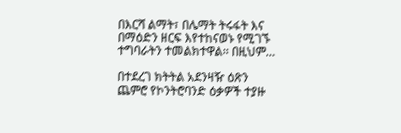በእርሻ ልማት፣ በሌማት ትሩፋት እና በማዕድን ዘርፍ እየተከናወኑ የሚገኙ ተግባራትን ተመልክተዋል፡፡ በዚህም…

በተደረገ ክትትል አደንዛዥ ዕጽን ጨምሮ የኮንትሮባንድ ዕቃዎች ተያዙ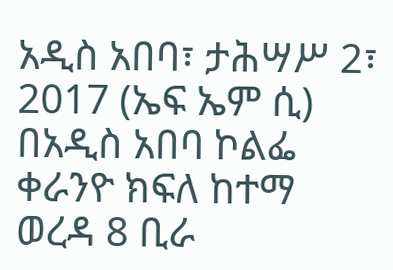አዲስ አበባ፣ ታሕሣሥ 2፣ 2017 (ኤፍ ኤም ሲ) በአዲስ አበባ ኮልፌ ቀራንዮ ክፍለ ከተማ ወረዳ 8 ቢራ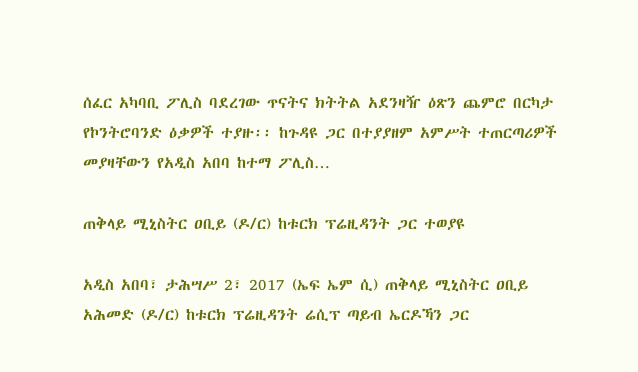ሰፈር አካባቢ ፖሊስ ባደረገው ጥናትና ክትትል አደንዛዥ ዕጽን ጨምሮ በርካታ የኮንትሮባንድ ዕቃዎች ተያዙ፡፡ ከጉዳዩ ጋር በተያያዘም አምሥት ተጠርጣሪዎች መያዛቸውን የአዲስ አበባ ከተማ ፖሊስ…

ጠቅላይ ሚኒስትር ዐቢይ (ዶ/ር) ከቱርክ ፕሬዚዳንት ጋር ተወያዩ

አዲስ አበባ፣ ታሕሣሥ 2፣ 2017 (ኤፍ ኤም ሲ) ጠቅላይ ሚኒስትር ዐቢይ አሕመድ (ዶ/ር) ከቱርክ ፕሬዚዳንት ሬሲፕ ጣይብ ኤርዶኻን ጋር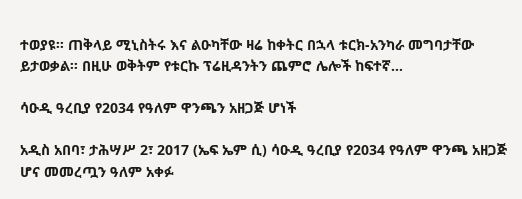ተወያዩ፡፡ ጠቅላይ ሚኒስትሩ እና ልዑካቸው ዛሬ ከቀትር በኋላ ቱርክ-አንካራ መግባታቸው ይታወቃል፡፡ በዚሁ ወቅትም የቱርኩ ፕሬዚዳንትን ጨምሮ ሌሎች ከፍተኛ…

ሳዑዲ ዓረቢያ የ2034 የዓለም ዋንጫን አዘጋጅ ሆነች

አዲስ አበባ፣ ታሕሣሥ 2፣ 2017 (ኤፍ ኤም ሲ) ሳዑዲ ዓረቢያ የ2034 የዓለም ዋንጫ አዘጋጅ ሆና መመረጧን ዓለም አቀፉ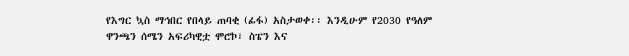የእግር ኳስ ማኅበር የበላይ ጠባቂ (ፊፋ) አስታወቀ፡፡ እንዲሁም የ2030 የዓለም ዋንጫን ሰሜን አፍሪካዊቷ ሞሮኮ፣ ስፔን እና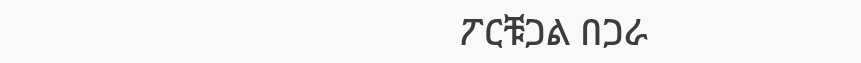ፖርቹጋል በጋራ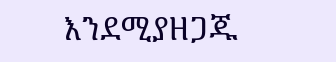እንደሚያዘጋጁ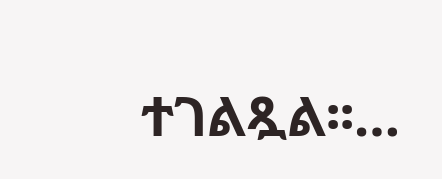ተገልጿል፡፡…